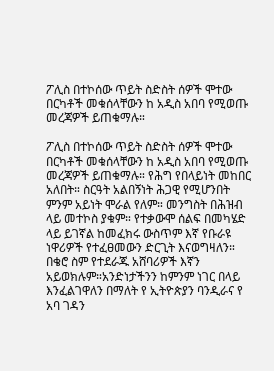ፖሊስ በተኮሰው ጥይት ስድስት ሰዎች ሞተው በርካቶች መቁሰላቸውን ከ አዲስ አበባ የሚወጡ መረጃዎች ይጠቁማሉ።

ፖሊስ በተኮሰው ጥይት ስድስት ሰዎች ሞተው በርካቶች መቁሰላቸውን ከ አዲስ አበባ የሚወጡ መረጃዎች ይጠቁማሉ። የሕግ የበላይነት መከበር አለበት። ስርዓት አልበኝነት ሕጋዊ የሚሆንበት ምንም አይነት ሞራል የለም። መንግስት በሕዝብ ላይ መተኮስ ያቁም። የተቃውሞ ሰልፍ በመካሄድ ላይ ይገኛል ከመፈክሩ ውስጥም እኛ የቡራዩ ነዋሪዎች የተፈፀመውን ድርጊት እናወግዛለን።
በቄሮ ስም የተደራጁ አሸባሪዎች እኛን አይወክሉም።አንድነታችንን ከምንም ነገር በላይ እንፈልገዋለን በማለት የ ኢትዮጵያን ባንዲራና የ አባ ገዳን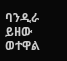ባንዲራ ይዘው ወተዋል